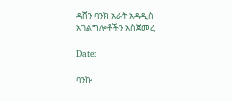ዳሸን ባንክ አራት አዳዲስ አገልግሎቶችን አስጀመረ

Date:

ባንኩ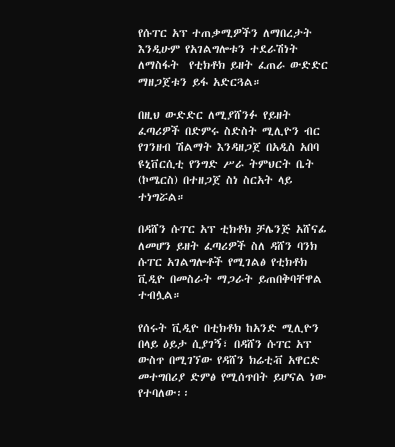የሱፐር አፕ ተጠቃሚዎችን ለማበረታት እንዲሁም የአገልግሎቱን ተደራሽነት ለማስፋት  የቲክቶክ ይዘት ፈጠራ ውድድር ማዘጋጀቱን ይፋ አድርጓል።

በዚህ ውድድር ለሚያሸንፉ የይዘት ፈጣሪዎች በድምሩ ስድስት ሚሊዮን ብር የገንዘብ ሽልማት እንዳዘጋጀ በአዲስ አበባ ዩኒቨርሲቲ የንግድ ሥራ ትምህርት ቤት (ኮሜርስ) በተዘጋጀ ስነ ስርአት ላይ ተነግሯል።

በዳሸን ሱፐር አፕ ቲክቶክ ቻሌንጅ አሸናፊ ለመሆን ይዘት ፈጣሪዎች ስለ ዳሸን ባንክ ሱፐር አገልግሎቶች የሚገልፅ የቲክቶክ ቪዲዮ በመስራት ማጋራት ይጠበቅባቸዋል ተብሏል።

የሰሩት ቪዲዮ በቲክቶክ ከአንድ ሚሊዮን በላይ ዕይታ ሲያገኝ፣ በዳሸን ሱፐር አፕ ውስጥ በሚገኘው የዳሸን ክሬቲቭ አዋርድ መተግበሪያ ድምፅ የሚሰጥበት ይሆናል ነው የተባለው፡፡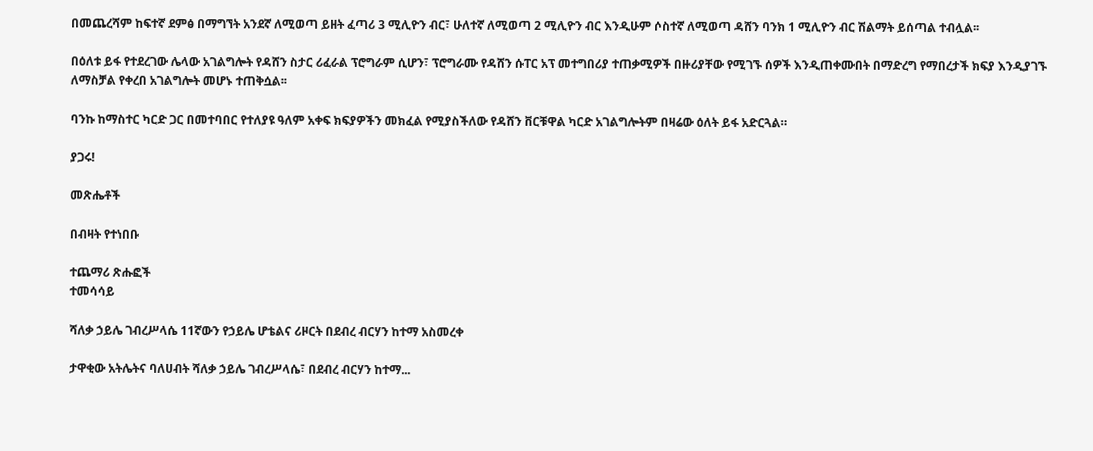በመጨረሻም ከፍተኛ ደምፅ በማግኘት አንደኛ ለሚወጣ ይዘት ፈጣሪ 3 ሚሊዮን ብር፣ ሁለተኛ ለሚወጣ 2 ሚሊዮን ብር እንዲሁም ሶስተኛ ለሚወጣ ዳሸን ባንክ 1 ሚሊዮን ብር ሽልማት ይሰጣል ተብሏል፡፡

በዕለቱ ይፋ የተደረገው ሌላው አገልግሎት የዳሸን ስታር ሪፈራል ፕሮግራም ሲሆን፣ ፕሮግራሙ የዳሸን ሱፐር አፕ መተግበሪያ ተጠቃሚዎች በዙሪያቸው የሚገኙ ሰዎች እንዲጠቀሙበት በማድረግ የማበረታች ክፍያ እንዲያገኙ ለማስቻል የቀረበ አገልግሎት መሆኑ ተጠቅሷል፡፡

ባንኩ ከማስተር ካርድ ጋር በመተባበር የተለያዩ ዓለም አቀፍ ክፍያዎችን መክፈል የሚያስችለው የዳሸን ቨርቹዋል ካርድ አገልግሎትም በዛሬው ዕለት ይፋ አድርጓል።

ያጋሩ!

መጽሔቶች

በብዛት የተነበቡ

ተጨማሪ ጽሑፎች
ተመሳሳይ

ሻለቃ ኃይሌ ገብረሥላሴ 11ኛውን የኃይሌ ሆቴልና ሪዞርት በደብረ ብርሃን ከተማ አስመረቀ

ታዋቂው አትሌትና ባለሀብት ሻለቃ ኃይሌ ገብረሥላሴ፣ በደብረ ብርሃን ከተማ...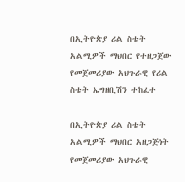በኢትዮጵያ ሪል ስቴት አልሚዎች ማህበር የተዘጋጀው የመጀመሪያው አህጉራዊ የሪል ስቴት ኤግዘቢሽን ተከፈተ

በኢትዮጵያ ሪል ስቴት አልሚዎች ማህበር አዘጋጅነት የመጀመሪያው አህጉራዊ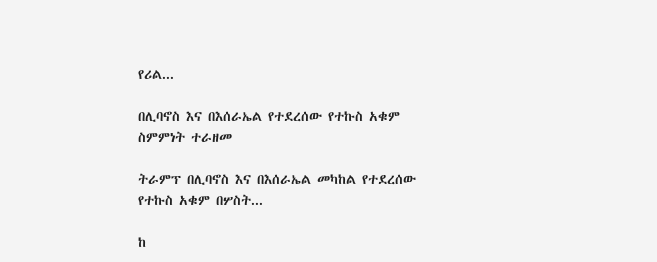የሪል...

በሊባኖስ እና በእሰራኤል የተደረሰው የተኩስ አቁም ስምምነት ተራዘመ

ትራምፕ በሊባኖስ እና በእሰራኤል መካከል የተደረሰው የተኩስ አቁም በሦስት...

ከ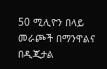50 ሚሊዮን በላይ መራጮች በማንዋልና በዲጂታል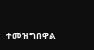ተመዝግበዋል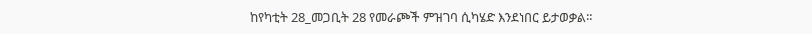ከየካቲት 28_መጋቢት 28 የመራጮች ምዝገባ ሲካሄድ እንደነበር ይታወቃል።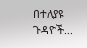በተለያዩ ጉዳዮች...